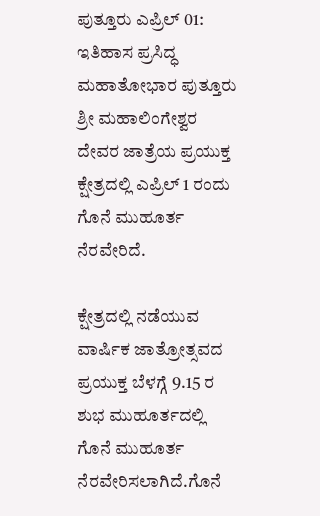ಪುತ್ತೂರು ಎಪ್ರಿಲ್ 01: ಇತಿಹಾಸ ಪ್ರಸಿದ್ಧ ಮಹಾತೋಭಾರ ಪುತ್ತೂರು ಶ್ರೀ ಮಹಾಲಿಂಗೇಶ್ವರ ದೇವರ ಜಾತ್ರೆಯ ಪ್ರಯುಕ್ತ ಕ್ಷೇತ್ರದಲ್ಲಿ ಎಪ್ರಿಲ್ 1 ರಂದು ಗೊನೆ ಮುಹೂರ್ತ ನೆರವೇರಿದೆ.

ಕ್ಷೇತ್ರದಲ್ಲಿ ನಡೆಯುವ ವಾರ್ಷಿಕ ಜಾತ್ರೋತ್ಸವದ ಪ್ರಯುಕ್ತ ಬೆಳಗ್ಗೆ 9.15 ರ ಶುಭ ಮುಹೂರ್ತದಲ್ಲಿ ಗೊನೆ ಮುಹೂರ್ತ ನೆರವೇರಿಸಲಾಗಿದೆ.ಗೊನೆ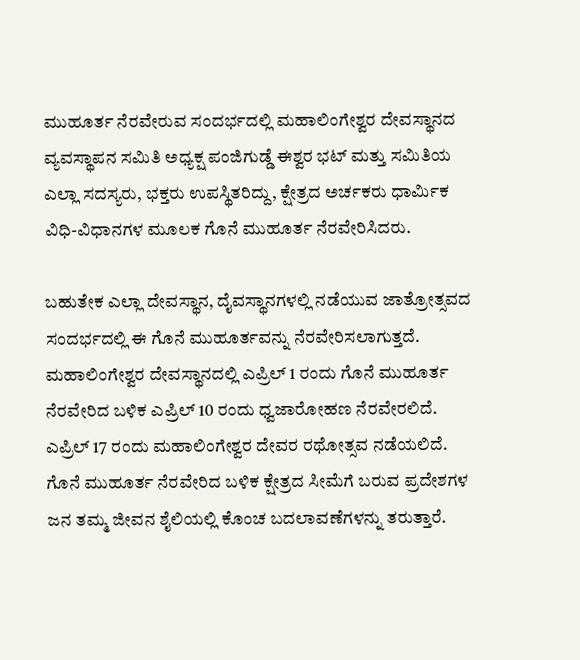ಮುಹೂರ್ತ ನೆರವೇರುವ ಸಂದರ್ಭದಲ್ಲಿ ಮಹಾಲಿಂಗೇಶ್ವರ ದೇವಸ್ಥಾನದ ವ್ಯವಸ್ಥಾಪನ ಸಮಿತಿ ಅಧ್ಯಕ್ಷ ಪಂಜಿಗುಡ್ಡೆ ಈಶ್ವರ ಭಟ್ ಮತ್ತು ಸಮಿತಿಯ ಎಲ್ಲಾ ಸದಸ್ಯರು, ಭಕ್ತರು ಉಪಸ್ಥಿತರಿದ್ದು, ಕ್ಷೇತ್ರದ ಅರ್ಚಕರು ಧಾರ್ಮಿಕ ವಿಧಿ-ವಿಧಾನಗಳ ಮೂಲಕ ಗೊನೆ ಮುಹೂರ್ತ ನೆರವೇರಿಸಿದರು.

ಬಹುತೇಕ ಎಲ್ಲಾ ದೇವಸ್ಥಾನ, ದೈವಸ್ಥಾನಗಳಲ್ಲಿ ನಡೆಯುವ ಜಾತ್ರೋತ್ಸವದ ಸಂದರ್ಭದಲ್ಲಿ ಈ ಗೊನೆ ಮುಹೂರ್ತವನ್ನು ನೆರವೇರಿಸಲಾಗುತ್ತದೆ. ಮಹಾಲಿಂಗೇಶ್ವರ ದೇವಸ್ಥಾನದಲ್ಲಿ ಎಪ್ರಿಲ್ 1 ರಂದು ಗೊನೆ ಮುಹೂರ್ತ ನೆರವೇರಿದ ಬಳಿಕ ಎಪ್ರಿಲ್ 10 ರಂದು ಧ್ವಜಾರೋಹಣ ನೆರವೇರಲಿದೆ. ಎಪ್ರಿಲ್ 17 ರಂದು ಮಹಾಲಿಂಗೇಶ್ವರ ದೇವರ ರಥೋತ್ಸವ ನಡೆಯಲಿದೆ. ಗೊನೆ ಮುಹೂರ್ತ ನೆರವೇರಿದ ಬಳಿಕ ಕ್ಷೇತ್ರದ ಸೀಮೆಗೆ ಬರುವ ಪ್ರದೇಶಗಳ ಜನ ತಮ್ಮ ಜೀವನ ಶೈಲಿಯಲ್ಲಿ ಕೊಂಚ ಬದಲಾವಣೆಗಳನ್ನು ತರುತ್ತಾರೆ.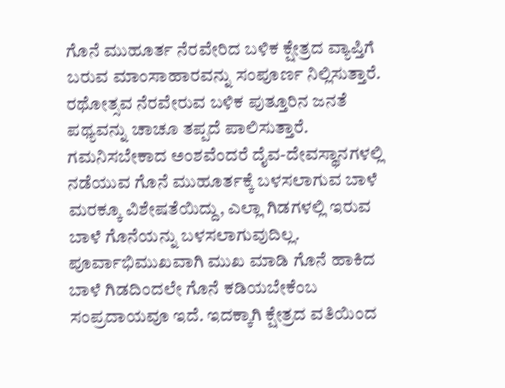ಗೊನೆ ಮುಹೂರ್ತ ನೆರವೇರಿದ ಬಳಿಕ ಕ್ಷೇತ್ರದ ವ್ಯಾಪ್ತಿಗೆ ಬರುವ ಮಾಂಸಾಹಾರವನ್ನು ಸಂಪೂರ್ಣ ನಿಲ್ಲಿಸುತ್ತಾರೆ. ರಥೋತ್ಸವ ನೆರವೇರುವ ಬಳಿಕ ಪುತ್ತೂರಿನ ಜನತೆ ಪಥ್ಯವನ್ನು ಚಾಚೂ ತಪ್ಪದೆ ಪಾಲಿಸುತ್ತಾರೆ.
ಗಮನಿಸಬೇಕಾದ ಅಂಶವೆಂದರೆ ದೈವ-ದೇವಸ್ಥಾನಗಳಲ್ಲಿ ನಡೆಯುವ ಗೊನೆ ಮುಹೂರ್ತಕ್ಕೆ ಬಳಸಲಾಗುವ ಬಾಳೆ ಮರಕ್ಕೂ ವಿಶೇಷತೆಯಿದ್ದು, ಎಲ್ಲಾ ಗಿಡಗಳಲ್ಲಿ ಇರುವ ಬಾಳೆ ಗೊನೆಯನ್ನು ಬಳಸಲಾಗುವುದಿಲ್ಲ. ಪೂರ್ವಾಭಿಮುಖವಾಗಿ ಮುಖ ಮಾಡಿ ಗೊನೆ ಹಾಕಿದ ಬಾಳೆ ಗಿಡದಿಂದಲೇ ಗೊನೆ ಕಡಿಯಬೇಕೆಂಬ ಸಂಪ್ರದಾಯವೂ ಇದೆ. ಇದಕ್ಕಾಗಿ ಕ್ಷೇತ್ರದ ವತಿಯಿಂದ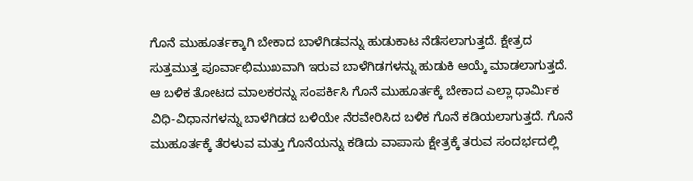ಗೊನೆ ಮುಹೂರ್ತಕ್ಕಾಗಿ ಬೇಕಾದ ಬಾಳೆಗಿಡವನ್ನು ಹುಡುಕಾಟ ನೆಡೆಸಲಾಗುತ್ತದೆ. ಕ್ಷೇತ್ರದ ಸುತ್ತಮುತ್ತ ಪೂರ್ವಾಛಿಮುಖವಾಗಿ ಇರುವ ಬಾಳೆಗಿಡಗಳನ್ನು ಹುಡುಕಿ ಆಯ್ಕೆ ಮಾಡಲಾಗುತ್ತದೆ. ಆ ಬಳಿಕ ತೋಟದ ಮಾಲಕರನ್ನು ಸಂಪರ್ಕಿಸಿ ಗೊನೆ ಮುಹೂರ್ತಕ್ಕೆ ಬೇಕಾದ ಎಲ್ಲಾ ಧಾರ್ಮಿಕ ವಿಧಿ-ವಿಧಾನಗಳನ್ನು ಬಾಳೆಗಿಡದ ಬಳಿಯೇ ನೆರವೇರಿಸಿದ ಬಳಿಕ ಗೊನೆ ಕಡಿಯಲಾಗುತ್ತದೆ. ಗೊನೆ ಮುಹೂರ್ತಕ್ಕೆ ತೆರಳುವ ಮತ್ತು ಗೊನೆಯನ್ನು ಕಡಿದು ವಾಪಾಸು ಕ್ಷೇತ್ರಕ್ಕೆ ತರುವ ಸಂದರ್ಭದಲ್ಲಿ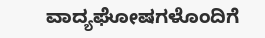ವಾದ್ಯಘೋಷಗಳೊಂದಿಗೆ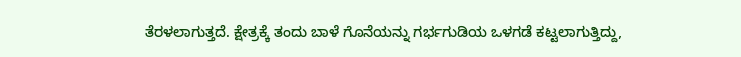ತೆರಳಲಾಗುತ್ತದೆ. ಕ್ಷೇತ್ರಕ್ಕೆ ತಂದು ಬಾಳೆ ಗೊನೆಯನ್ನು ಗರ್ಭಗುಡಿಯ ಒಳಗಡೆ ಕಟ್ಟಲಾಗುತ್ತಿದ್ದು,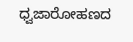ಧ್ವಜಾರೋಹಣದ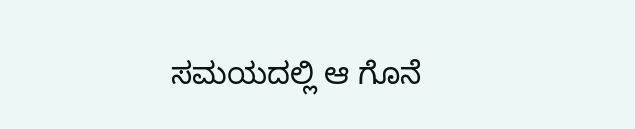ಸಮಯದಲ್ಲಿ ಆ ಗೊನೆ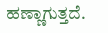ಹಣ್ಣಾಗುತ್ತದೆ.